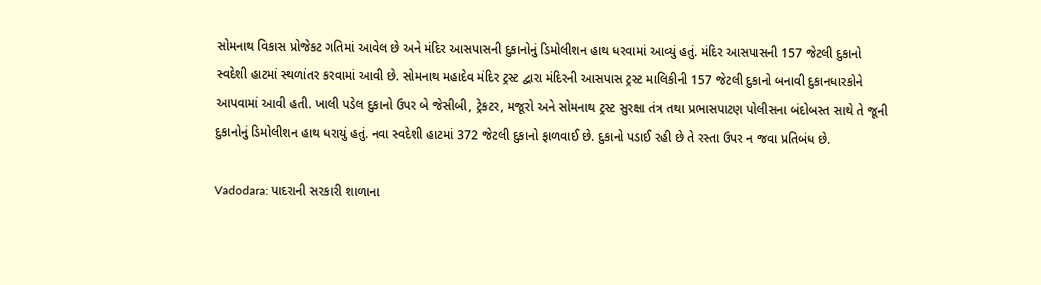સોમનાથ વિકાસ પ્રોજેકટ ગતિમાં આવેલ છે અને મંદિર આસપાસની દુકાનોનું ડિમોલીશન હાથ ધરવામાં આવ્યું હતું. મંદિર આસપાસની 157 જેટલી દુકાનો સ્વદેશી હાટમાં સ્થળાંતર કરવામાં આવી છે. સોમનાથ મહાદેવ મંદિર ટ્રસ્ટ દ્વારા મંદિરની આસપાસ ટ્રસ્ટ માલિકીની 157 જેટલી દુકાનો બનાવી દુકાનધારકોને આપવામાં આવી હતી. ખાલી પડેલ દુકાનો ઉપર બે જેસીબી, ટ્રેકટર, મજૂરો અને સોમનાથ ટ્રસ્ટ સુરક્ષા તંત્ર તથા પ્રભાસપાટણ પોલીસના બંદોબસ્ત સાથે તે જૂની દુકાનોનું ડિમોલીશન હાથ ધરાયું હતું. નવા સ્વદેશી હાટમાં 372 જેટલી દુકાનો ફાળવાઈ છે. દુકાનો પડાઈ રહી છે તે રસ્તા ઉપર ન જવા પ્રતિબંધ છે.

Vadodara: પાદરાની સરકારી શાળાના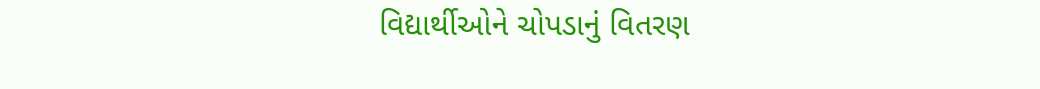વિદ્યાર્થીઓને ચોપડાનું વિતરણ